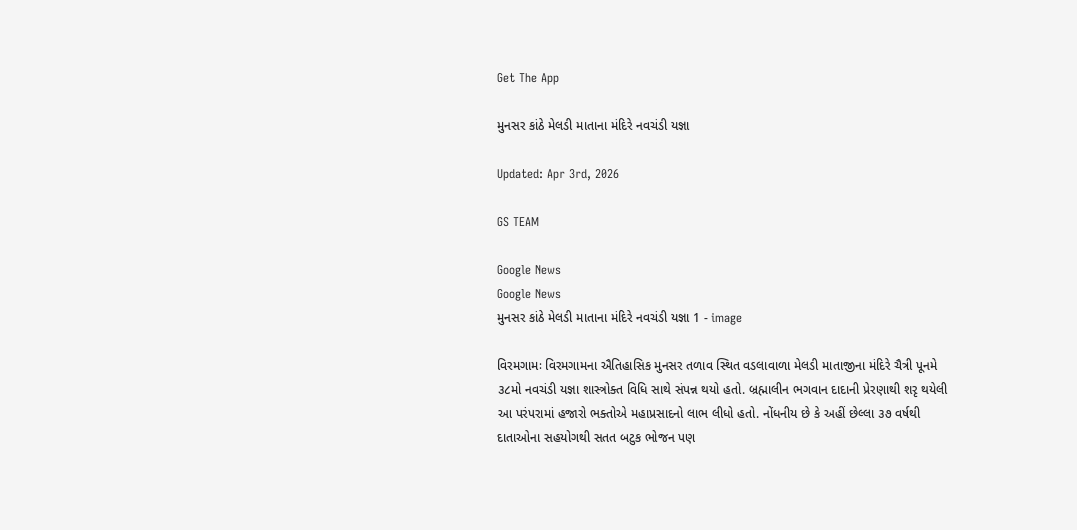Get The App

મુનસર કાંઠે મેલડી માતાના મંદિરે નવચંડી યજ્ઞા

Updated: Apr 3rd, 2026

GS TEAM

Google News
Google News
મુનસર કાંઠે મેલડી માતાના મંદિરે નવચંડી યજ્ઞા 1 - image

વિરમગામઃ વિરમગામના ઐતિહાસિક મુનસર તળાવ સ્થિત વડલાવાળા મેલડી માતાજીના મંદિરે ચૈત્રી પૂનમે ૩૮મો નવચંડી યજ્ઞા શાસ્ત્રોક્ત વિધિ સાથે સંપન્ન થયો હતો. બ્રહ્માલીન ભગવાન દાદાની પ્રેરણાથી શરૃ થયેલી આ પરંપરામાં હજારો ભક્તોએ મહાપ્રસાદનો લાભ લીધો હતો. નોંધનીય છે કે અહીં છેલ્લા ૩૭ વર્ષથી દાતાઓના સહયોગથી સતત બટુક ભોજન પણ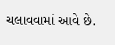ચલાવવામાં આવે છે.